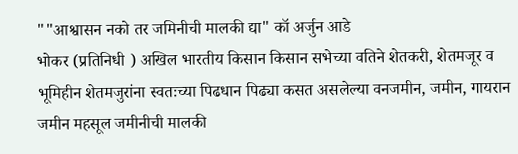""आश्वासन नको तर जमिनीची मालकी द्या" कॉ अर्जुन आडे
भोकर (प्रतिनिधी ) अखिल भारतीय किसान किसान सभेच्या वतिने शेतकरी, शेतमजूर व भूमिहीन शेतमजुरांना स्वतःच्या पिढधान पिढ्या कसत असलेल्या वनजमीन, जमीन, गायरान जमीन महसूल जमीनीची मालकी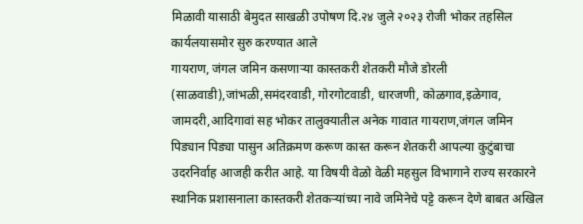मिळावी यासाठी बेमुदत साखळी उपोषण दि.२४ जुले २०२३ रोजी भोकर तहसिल कार्यलयासमोर सुरु करण्यात आले
गायराण, जंगल जमिन कसणाऱ्या कास्तकरी शेतकरी मौजे डोरली (साळवाडी),जांभळी,समंदरवाडी, गोरगोटवाडी, धारजणी, कोळगाव,इळेगाव, जामदरी,आदिगावां सह भोकर तालुक्यातील अनेक गावात गायराण,जंगल जमिन पिड्यान पिड्या पासुन अतिक्रमण करूण कास्त करून शेतकरी आपल्या कुटुंबाचा उदरनिर्वाह आजही करीत आहे. या विषयी वेळो वेळी महसुल विभागाने राज्य सरकारने स्थानिक प्रशासनाला कास्तकरी शेतकऱ्यांच्या नावे जमिनेचे पट्टे करून देणे बाबत अखिल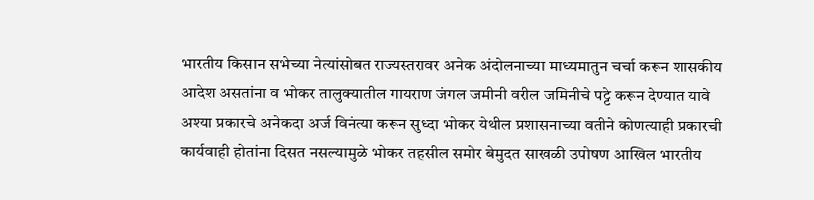भारतीय किसान सभेच्या नेत्यांसोबत राज्यस्तरावर अनेक अंदोलनाच्या माध्यमातुन चर्चा करून शासकीय आदेश असतांना व भोकर तालुक्यातील गायराण जंगल जमीनी वरील जमिनीचे पट्टे करून देण्यात यावे अश्या प्रकारचे अनेकदा अर्ज विनंत्या करून सुध्दा भोकर येथील प्रशासनाच्या वतीने कोणत्याही प्रकारची कार्यवाही होतांना दिसत नसल्यामुळे भोकर तहसील समोर बेमुदत साखळी उपोषण आखिल भारतीय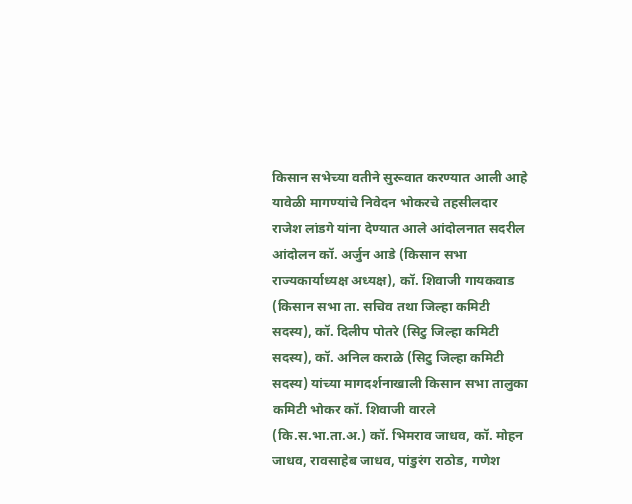किसान सभेच्या वतीने सुरूवात करण्यात आली आहे यावेळी मागण्यांचे निवेदन भोकरचे तहसीलदार राजेश लांडगे यांना देण्यात आले आंदोलनात सदरील आंदोलन कॉ. अर्जुन आडे (किसान सभा राज्यकार्याध्यक्ष अध्यक्ष), कॉ. शिवाजी गायकवाड (किसान सभा ता. सचिव तथा जिल्हा कमिटी सदस्य), कॉ. दिलीप पोतरे (सिटु जिल्हा कमिटी सदस्य), कॉ. अनिल कराळे (सिटु जिल्हा कमिटी सदस्य) यांच्या मागदर्शनाखाली किसान सभा तालुका कमिटी भोकर कॉ. शिवाजी वारले (कि.स.भा.ता.अ.) कॉ. भिमराव जाधव, कॉ. मोहन जाधव, रावसाहेब जाधव, पांडुरंग राठोड, गणेश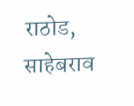राठोड, साहेबराव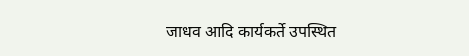जाधव आदि कार्यकर्ते उपस्थित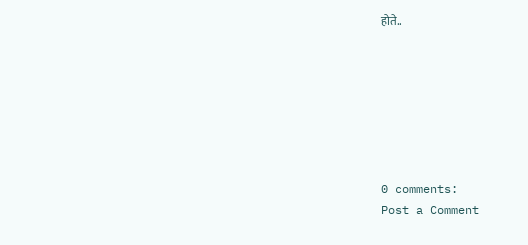होते..







0 comments:
Post a Comment